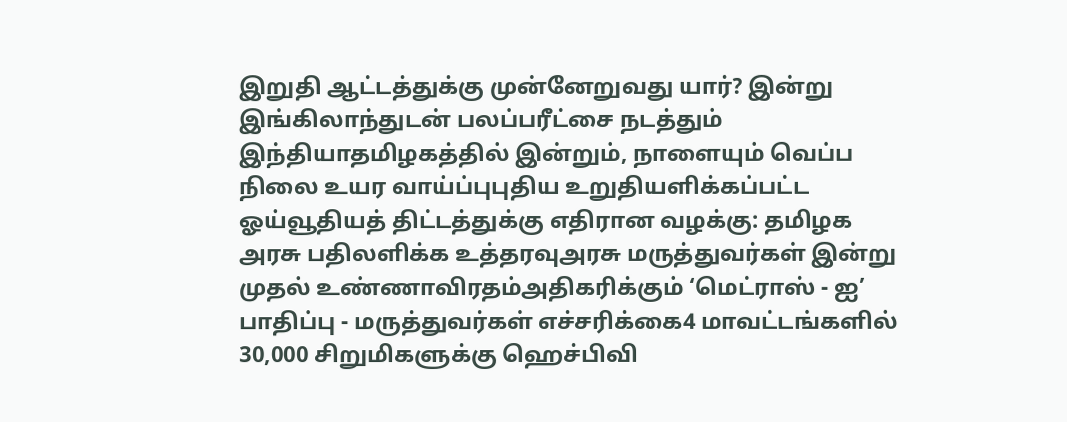இறுதி ஆட்டத்துக்கு முன்னேறுவது யார்? இன்று இங்கிலாந்துடன் பலப்பரீட்சை நடத்தும் இந்தியாதமிழகத்தில் இன்றும், நாளையும் வெப்ப நிலை உயர வாய்ப்புபுதிய உறுதியளிக்கப்பட்ட ஓய்வூதியத் திட்டத்துக்கு எதிரான வழக்கு: தமிழக அரசு பதிலளிக்க உத்தரவுஅரசு மருத்துவர்கள் இன்று முதல் உண்ணாவிரதம்அதிகரிக்கும் ‘மெட்ராஸ் - ஐ’ பாதிப்பு - மருத்துவர்கள் எச்சரிக்கை4 மாவட்டங்களில் 30,000 சிறுமிகளுக்கு ஹெச்பிவி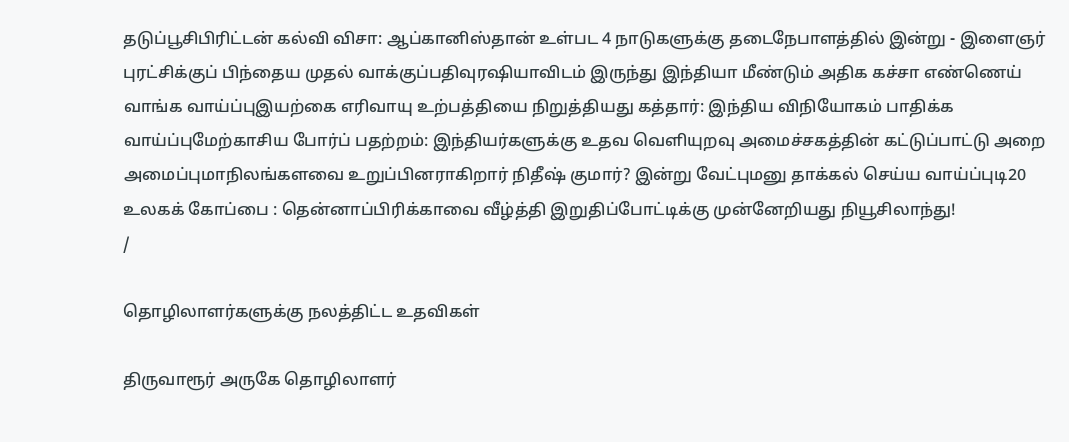தடுப்பூசிபிரிட்டன் கல்வி விசா: ஆப்கானிஸ்தான் உள்பட 4 நாடுகளுக்கு தடைநேபாளத்தில் இன்று - இளைஞர் புரட்சிக்குப் பிந்தைய முதல் வாக்குப்பதிவுரஷியாவிடம் இருந்து இந்தியா மீண்டும் அதிக கச்சா எண்ணெய் வாங்க வாய்ப்புஇயற்கை எரிவாயு உற்பத்தியை நிறுத்தியது கத்தார்: இந்திய விநியோகம் பாதிக்க வாய்ப்புமேற்காசிய போர்ப் பதற்றம்: இந்தியர்களுக்கு உதவ வெளியுறவு அமைச்சகத்தின் கட்டுப்பாட்டு அறை அமைப்புமாநிலங்களவை உறுப்பினராகிறார் நிதீஷ் குமார்? இன்று வேட்புமனு தாக்கல் செய்ய வாய்ப்புடி20 உலகக் கோப்பை : தென்னாப்பிரிக்காவை வீழ்த்தி இறுதிப்போட்டிக்கு முன்னேறியது நியூசிலாந்து!
/

தொழிலாளர்களுக்கு நலத்திட்ட உதவிகள்

திருவாரூர் அருகே தொழிலாளர்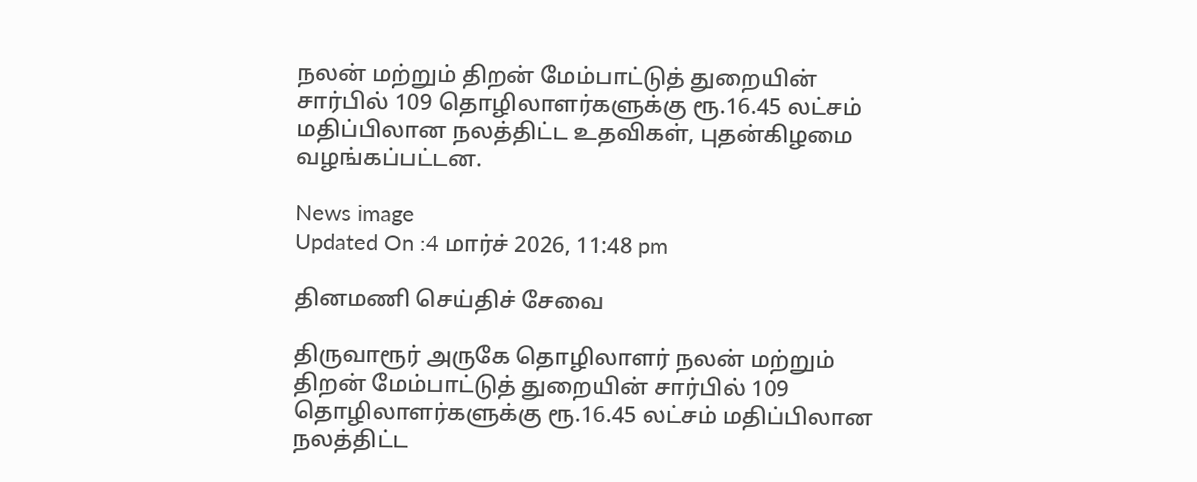நலன் மற்றும் திறன் மேம்பாட்டுத் துறையின் சார்பில் 109 தொழிலாளர்களுக்கு ரூ.16.45 லட்சம் மதிப்பிலான நலத்திட்ட உதவிகள், புதன்கிழமை வழங்கப்பட்டன.

News image
Updated On :4 மார்ச் 2026, 11:48 pm

தினமணி செய்திச் சேவை

திருவாரூர் அருகே தொழிலாளர் நலன் மற்றும் திறன் மேம்பாட்டுத் துறையின் சார்பில் 109 தொழிலாளர்களுக்கு ரூ.16.45 லட்சம் மதிப்பிலான நலத்திட்ட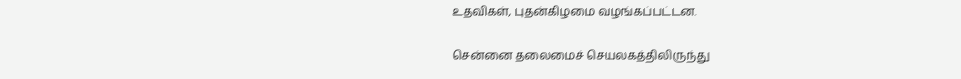உதவிகள், புதன்கிழமை வழங்கப்பட்டன.

சென்னை தலைமைச் செயலகத்திலிருந்து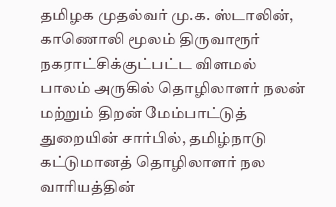தமிழக முதல்வர் மு.க. ஸ்டாலின், காணொலி மூலம் திருவாரூர் நகராட்சிக்குட்பட்ட விளமல் பாலம் அருகில் தொழிலாளர் நலன் மற்றும் திறன் மேம்பாட்டுத் துறையின் சார்பில், தமிழ்நாடு கட்டுமானத் தொழிலாளர் நல வாரியத்தின்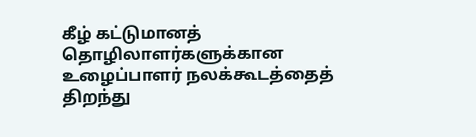கீழ் கட்டுமானத் தொழிலாளர்களுக்கான உழைப்பாளர் நலக்கூடத்தைத் திறந்து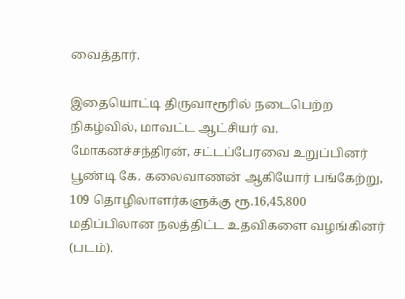வைத்தார்.

இதையொட்டி திருவாரூரில் நடைபெற்ற நிகழ்வில், மாவட்ட ஆட்சியர் வ. மோகனச்சந்திரன், சட்டப்பேரவை உறுப்பினர் பூண்டி கே. கலைவாணன் ஆகியோர் பங்கேற்று, 109 தொழிலாளர்களுக்கு ரூ.16,45,800 மதிப்பிலான நலத்திட்ட உதவிகளை வழங்கினர் (படம்).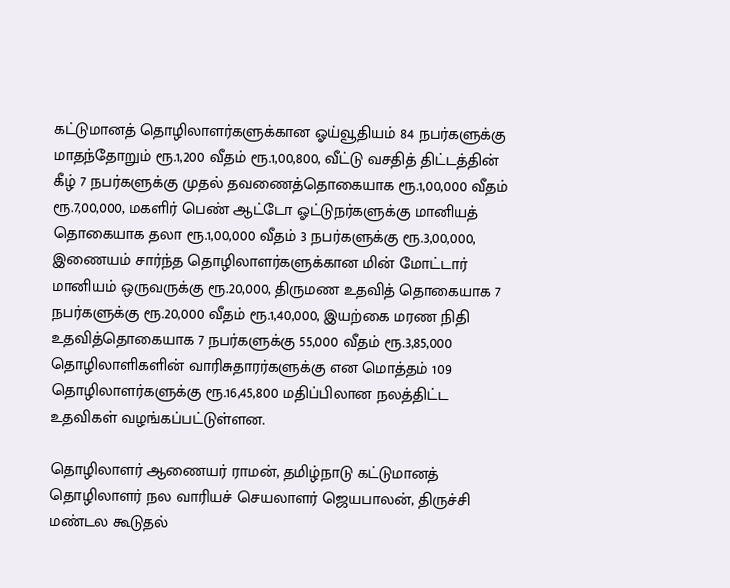கட்டுமானத் தொழிலாளர்களுக்கான ஓய்வூதியம் 84 நபர்களுக்கு மாதந்தோறும் ரூ.1,200 வீதம் ரூ.1,00,800, வீட்டு வசதித் திட்டத்தின் கீழ் 7 நபர்களுக்கு முதல் தவணைத்தொகையாக ரூ.1,00,000 வீதம் ரூ.7,00,000, மகளிர் பெண் ஆட்டோ ஓட்டுநர்களுக்கு மானியத் தொகையாக தலா ரூ.1,00,000 வீதம் 3 நபர்களுக்கு ரூ.3,00,000, இணையம் சார்ந்த தொழிலாளர்களுக்கான மின் மோட்டார் மானியம் ஒருவருக்கு ரூ.20,000, திருமண உதவித் தொகையாக 7 நபர்களுக்கு ரூ.20,000 வீதம் ரூ.1,40,000, இயற்கை மரண நிதி உதவித்தொகையாக 7 நபர்களுக்கு 55,000 வீதம் ரூ.3,85,000 தொழிலாளிகளின் வாரிசுதாரர்களுக்கு என மொத்தம் 109 தொழிலாளர்களுக்கு ரூ.16,45,800 மதிப்பிலான நலத்திட்ட உதவிகள் வழங்கப்பட்டுள்ளன.

தொழிலாளர் ஆணையர் ராமன், தமிழ்நாடு கட்டுமானத் தொழிலாளர் நல வாரியச் செயலாளர் ஜெயபாலன், திருச்சி மண்டல கூடுதல்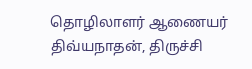தொழிலாளர் ஆணையர் திவ்யநாதன், திருச்சி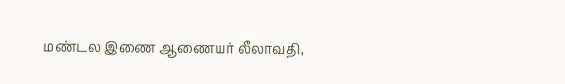மண்டல இணை ஆணையர் லீலாவதி,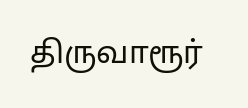திருவாரூர்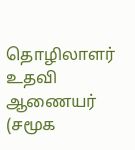தொழிலாளர் உதவி ஆணையர் (சமூக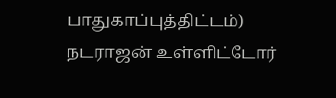பாதுகாப்புத்திட்டம்) நடராஜன் உள்ளிட்டோர்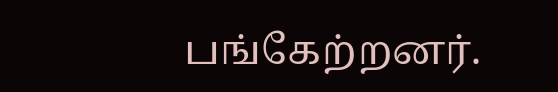பங்கேற்றனர்.